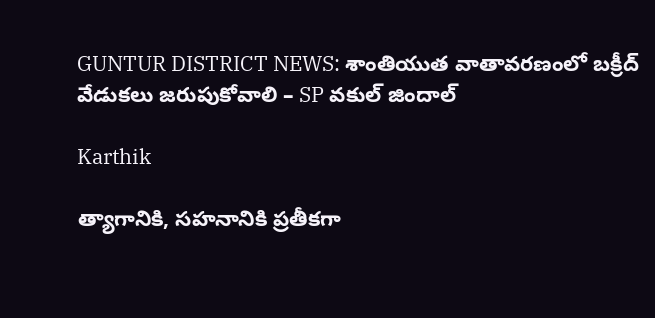GUNTUR DISTRICT NEWS: శాంతియుత వాతావరణంలో బక్రీద్ వేడుకలు జరుపుకోవాలి – SP వకుల్ జిందాల్

Karthik

త్యాగానికి, సహనానికి ప్రతీకగా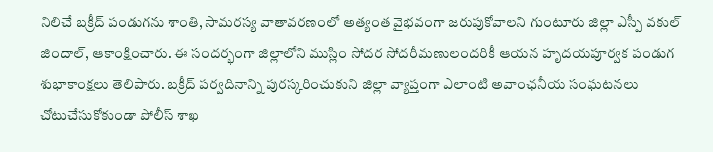నిలిచే బక్రీద్ పండుగను శాంతి, సామరస్య వాతావరణంలో అత్యంత వైభవంగా జరుపుకోవాలని గుంటూరు జిల్లా ఎస్పీ వకుల్ జిందాల్, ఆకాంక్షించారు. ఈ సందర్భంగా జిల్లాలోని ముస్లిం సోదర సోదరీమణులందరికీ ఆయన హృదయపూర్వక పండుగ శుభాకాంక్షలు తెలిపారు. బక్రీద్ పర్వదినాన్ని పురస్కరించుకుని జిల్లా వ్యాప్తంగా ఎలాంటి అవాంఛనీయ సంఘటనలు చోటుచేసుకోకుండా పోలీస్ శాఖ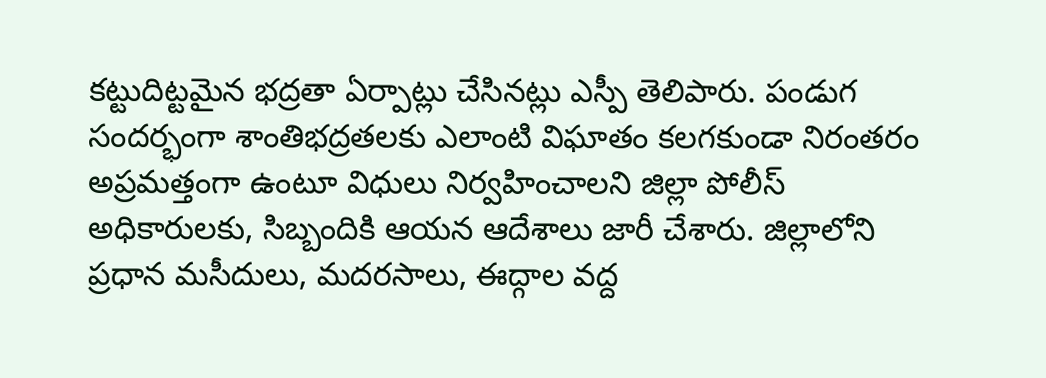కట్టుదిట్టమైన భద్రతా ఏర్పాట్లు చేసినట్లు ఎస్పీ తెలిపారు. పండుగ సందర్భంగా శాంతిభద్రతలకు ఎలాంటి విఘాతం కలగకుండా నిరంతరం అప్రమత్తంగా ఉంటూ విధులు నిర్వహించాలని జిల్లా పోలీస్ అధికారులకు, సిబ్బందికి ఆయన ఆదేశాలు జారీ చేశారు. జిల్లాలోని ప్రధాన మసీదులు, మదరసాలు, ఈద్గాల వద్ద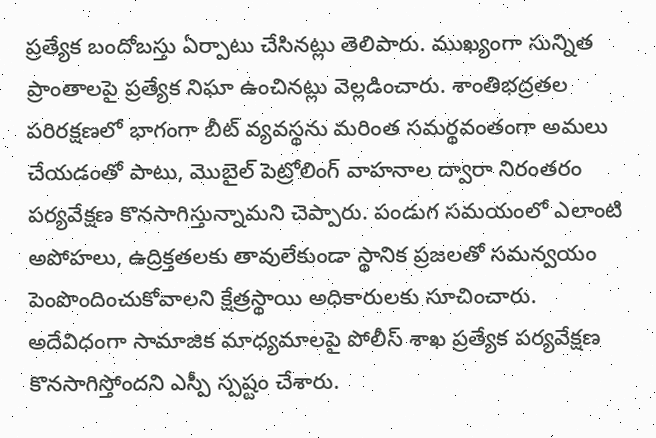ప్రత్యేక బందోబస్తు ఏర్పాటు చేసినట్లు తెలిపారు. ముఖ్యంగా సున్నిత ప్రాంతాలపై ప్రత్యేక నిఘా ఉంచినట్లు వెల్లడించారు. శాంతిభద్రతల పరిరక్షణలో భాగంగా బీట్ వ్యవస్థను మరింత సమర్థవంతంగా అమలు చేయడంతో పాటు, మొబైల్ పెట్రోలింగ్ వాహనాల ద్వారా నిరంతరం పర్యవేక్షణ కొనసాగిస్తున్నామని చెప్పారు. పండుగ సమయంలో ఎలాంటి అపోహలు, ఉద్రిక్తతలకు తావులేకుండా స్థానిక ప్రజలతో సమన్వయం పెంపొందించుకోవాలని క్షేత్రస్థాయి అధికారులకు సూచించారు. అదేవిధంగా సామాజిక మాధ్యమాలపై పోలీస్ శాఖ ప్రత్యేక పర్యవేక్షణ కొనసాగిస్తోందని ఎస్పీ స్పష్టం చేశారు.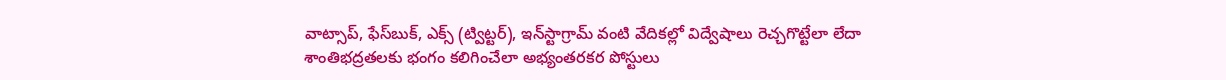వాట్సాప్, ఫేస్‌బుక్, ఎక్స్ (ట్విట్టర్), ఇన్‌స్టాగ్రామ్ వంటి వేదికల్లో విద్వేషాలు రెచ్చగొట్టేలా లేదా శాంతిభద్రతలకు భంగం కలిగించేలా అభ్యంతరకర పోస్టులు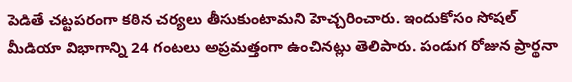పెడితే చట్టపరంగా కఠిన చర్యలు తీసుకుంటామని హెచ్చరించారు. ఇందుకోసం సోషల్ మీడియా విభాగాన్ని 24 గంటలు అప్రమత్తంగా ఉంచినట్లు తెలిపారు. పండుగ రోజున ప్రార్థనా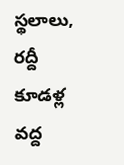స్థలాలు, రద్దీ కూడళ్ల వద్ద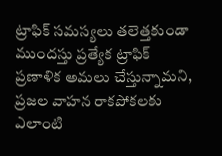ట్రాఫిక్ సమస్యలు తలెత్తకుండా ముందస్తు ప్రత్యేక ట్రాఫిక్ ప్రణాళిక అమలు చేస్తున్నామని, ప్రజల వాహన రాకపోకలకు ఎలాంటి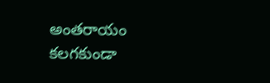అంతరాయం కలగకుండా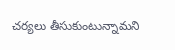చర్యలు తీసుకుంటున్నామని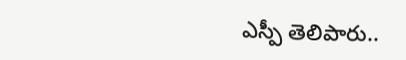ఎస్పీ తెలిపారు..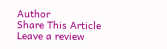Author
Share This Article
Leave a review